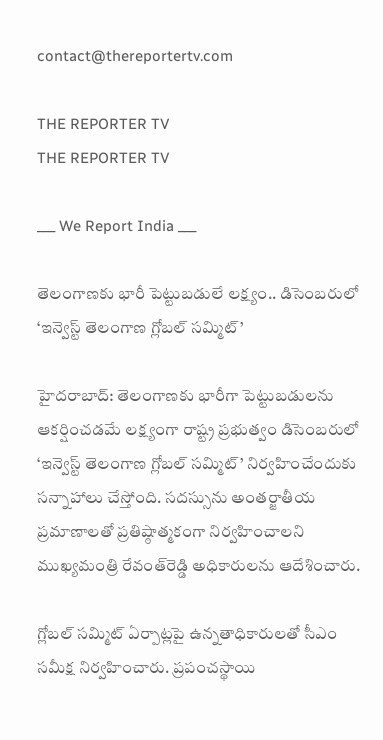contact@thereportertv.com

THE REPORTER TV
THE REPORTER TV

___ We Report India ___

తెలంగాణకు భారీ పెట్టుబడులే లక్ష్యం.. డిసెంబరులో ‘ఇన్వెస్ట్‌ తెలంగాణ గ్లోబల్‌ సమ్మిట్‌’

హైదరాబాద్‌: తెలంగాణకు భారీగా పెట్టుబడులను ఆకర్షించడమే లక్ష్యంగా రాష్ట్ర ప్రభుత్వం డిసెంబరులో ‘ఇన్వెస్ట్‌ తెలంగాణ గ్లోబల్‌ సమ్మిట్‌’ నిర్వహించేందుకు సన్నాహాలు చేస్తోంది. సదస్సును అంతర్జాతీయ ప్రమాణాలతో ప్రతిష్ఠాత్మకంగా నిర్వహించాలని ముఖ్యమంత్రి రేవంత్‌రెడ్డి అధికారులను ఆదేశించారు.

గ్లోబల్‌ సమ్మిట్‌ ఏర్పాట్లపై ఉన్నతాధికారులతో సీఎం సమీక్ష నిర్వహించారు. ప్రపంచస్థాయి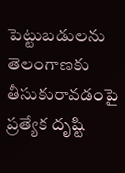పెట్టుబడులను తెలంగాణకు తీసుకురావడంపై ప్రత్యేక దృష్టి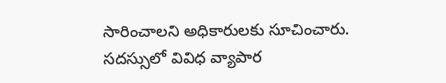సారించాలని అధికారులకు సూచించారు. సదస్సులో వివిధ వ్యాపార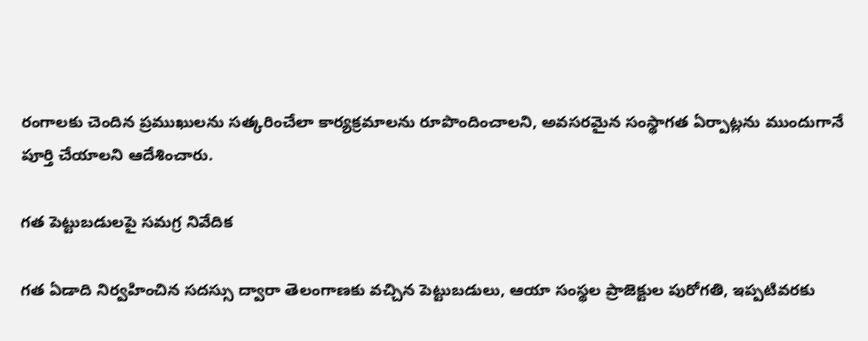రంగాలకు చెందిన ప్రముఖులను సత్కరించేలా కార్యక్రమాలను రూపొందించాలని, అవసరమైన సంస్థాగత ఏర్పాట్లను ముందుగానే పూర్తి చేయాలని ఆదేశించారు.

గత పెట్టుబడులపై సమగ్ర నివేదిక

గత ఏడాది నిర్వహించిన సదస్సు ద్వారా తెలంగాణకు వచ్చిన పెట్టుబడులు, ఆయా సంస్థల ప్రాజెక్టుల పురోగతి, ఇప్పటివరకు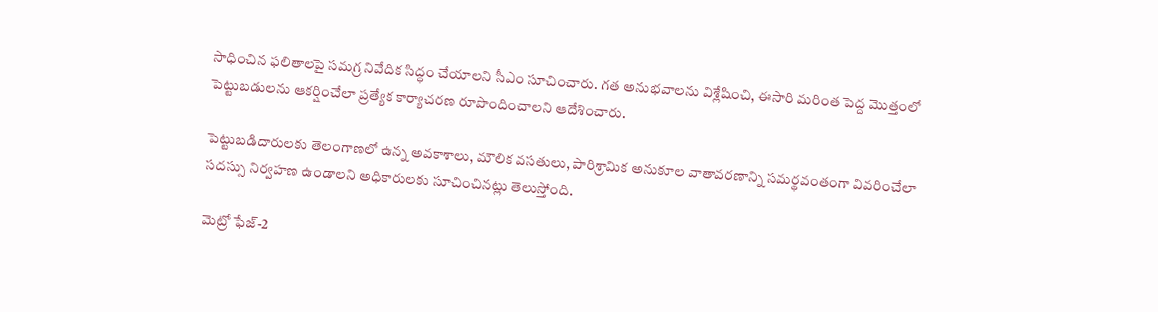సాధించిన ఫలితాలపై సమగ్ర నివేదిక సిద్ధం చేయాలని సీఎం సూచించారు. గత అనుభవాలను విశ్లేషించి, ఈసారి మరింత పెద్ద మొత్తంలో పెట్టుబడులను ఆకర్షించేలా ప్రత్యేక కార్యాచరణ రూపొందించాలని ఆదేశించారు.

పెట్టుబడిదారులకు తెలంగాణలో ఉన్న అవకాశాలు, మౌలిక వసతులు, పారిశ్రామిక అనుకూల వాతావరణాన్ని సమర్థవంతంగా వివరించేలా సదస్సు నిర్వహణ ఉండాలని అధికారులకు సూచించినట్లు తెలుస్తోంది.

మెట్రో ఫేజ్‌-2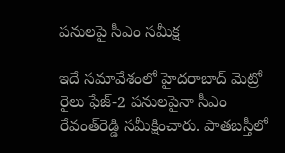పనులపై సీఎం సమీక్ష

ఇదే సమావేశంలో హైదరాబాద్‌ మెట్రో రైలు ఫేజ్‌-2 పనులపైనా సీఎం రేవంత్‌రెడ్డి సమీక్షించారు. పాతబస్తీలో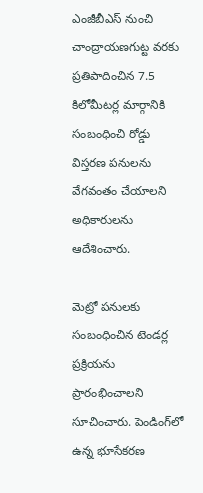ఎంజీబీఎస్‌ నుంచి చాంద్రాయణగుట్ట వరకు ప్రతిపాదించిన 7.5 కిలోమీటర్ల మార్గానికి సంబంధించి రోడ్డు విస్తరణ పనులను వేగవంతం చేయాలని అధికారులను ఆదేశించారు.

మెట్రో పనులకు సంబంధించిన టెండర్ల ప్రక్రియను ప్రారంభించాలని సూచించారు. పెండింగ్‌లో ఉన్న భూసేకరణ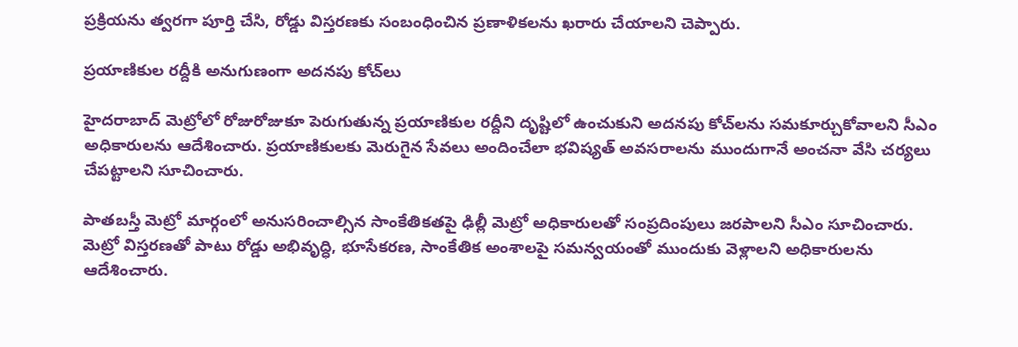ప్రక్రియను త్వరగా పూర్తి చేసి, రోడ్డు విస్తరణకు సంబంధించిన ప్రణాళికలను ఖరారు చేయాలని చెప్పారు.

ప్రయాణికుల రద్దీకి అనుగుణంగా అదనపు కోచ్‌లు

హైదరాబాద్‌ మెట్రోలో రోజురోజుకూ పెరుగుతున్న ప్రయాణికుల రద్దీని దృష్టిలో ఉంచుకుని అదనపు కోచ్‌లను సమకూర్చుకోవాలని సీఎం అధికారులను ఆదేశించారు. ప్రయాణికులకు మెరుగైన సేవలు అందించేలా భవిష్యత్‌ అవసరాలను ముందుగానే అంచనా వేసి చర్యలు చేపట్టాలని సూచించారు.

పాతబస్తీ మెట్రో మార్గంలో అనుసరించాల్సిన సాంకేతికతపై ఢిల్లీ మెట్రో అధికారులతో సంప్రదింపులు జరపాలని సీఎం సూచించారు. మెట్రో విస్తరణతో పాటు రోడ్డు అభివృద్ధి, భూసేకరణ, సాంకేతిక అంశాలపై సమన్వయంతో ముందుకు వెళ్లాలని అధికారులను ఆదేశించారు.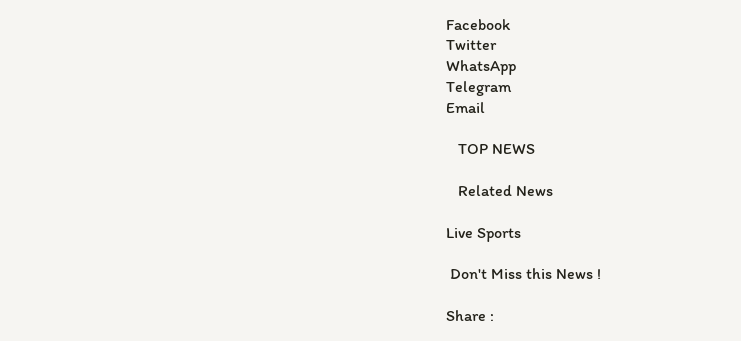Facebook
Twitter
WhatsApp
Telegram
Email

   TOP NEWS

   Related News

Live Sports

 Don't Miss this News !

Share :